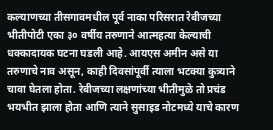कल्याणच्या तीसगावमधील पूर्व नाका परिसरात रेबीजच्या भीतीपोटी एका ३० वर्षीय तरुणाने आत्महत्या केल्याची धक्कादायक घटना घडली आहे. आयएस अमीन असे या तरुणाचे नाव असून, काही दिवसांपूर्वी त्याला भटक्या कुत्र्याने चावा घेतला होता. रेबीजच्या लक्षणांच्या भीतीमुळे तो प्रचंड भयभीत झाला होता आणि त्याने सुसाइड नोटमध्ये याचे कारण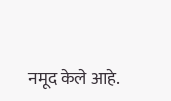नमूद केले आहे.